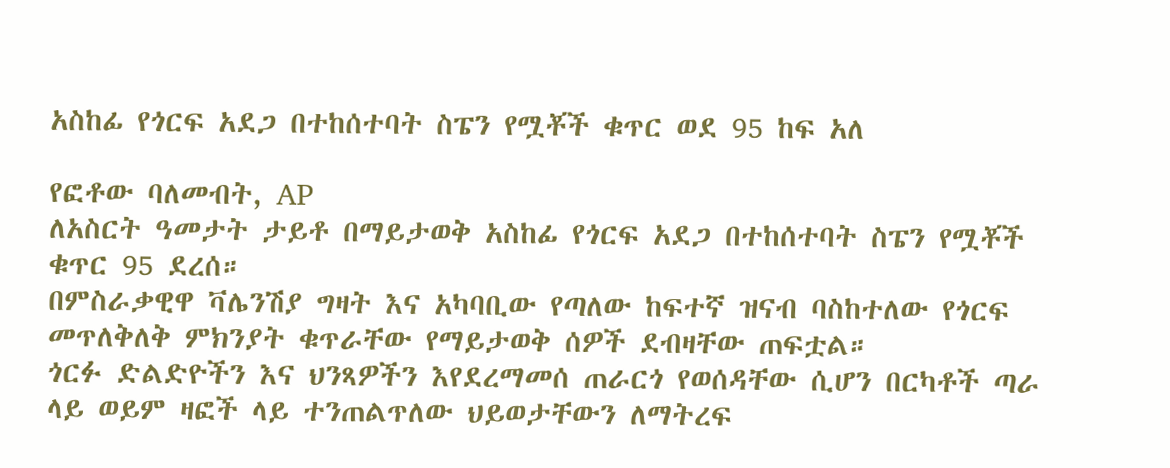አስከፊ የጎርፍ አደጋ በተከሰተባት ስፔን የሟቾች ቁጥር ወደ 95 ከፍ አለ

የፎቶው ባለመብት, AP
ለአስርት ዓመታት ታይቶ በማይታወቅ አስከፊ የጎርፍ አደጋ በተከሰተባት ስፔን የሟቾች ቁጥር 95 ደረሰ።
በምስራቃዊዋ ቫሌንሽያ ግዛት እና አካባቢው የጣለው ከፍተኛ ዝናብ ባስከተለው የጎርፍ መጥለቅለቅ ምክንያት ቁጥራቸው የማይታወቅ ሰዎች ደብዛቸው ጠፍቷል።
ጎርፉ ድልድዮችን እና ህንጻዎችን እየደረማመሰ ጠራርጎ የወሰዳቸው ሲሆን በርካቶች ጣራ ላይ ወይም ዛፎች ላይ ተንጠልጥለው ህይወታቸውን ለማትረፍ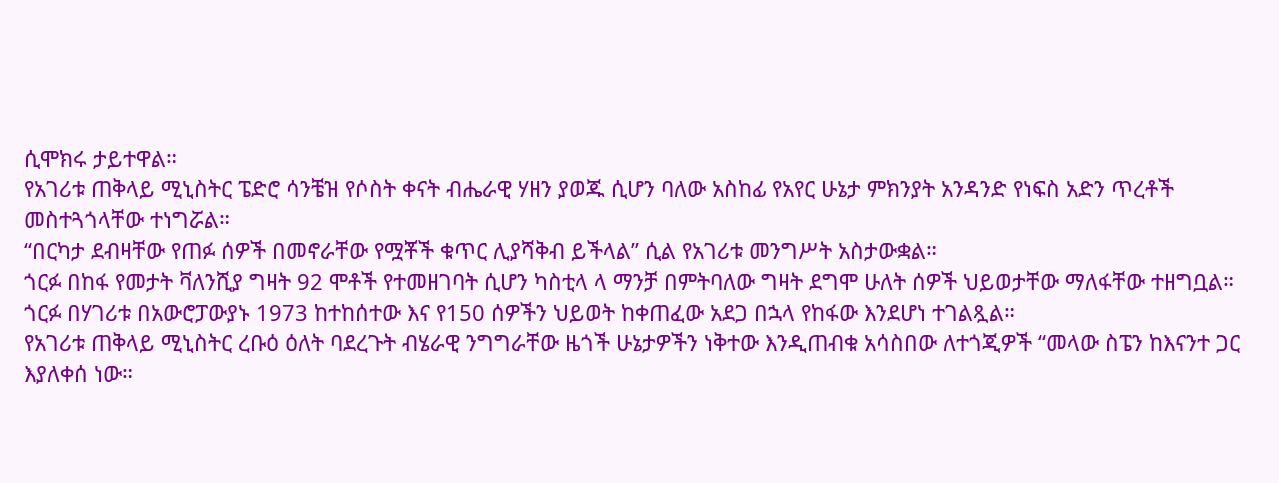ሲሞክሩ ታይተዋል።
የአገሪቱ ጠቅላይ ሚኒስትር ፔድሮ ሳንቼዝ የሶስት ቀናት ብሔራዊ ሃዘን ያወጁ ሲሆን ባለው አስከፊ የአየር ሁኔታ ምክንያት አንዳንድ የነፍስ አድን ጥረቶች መስተጓጎላቸው ተነግሯል።
“በርካታ ደብዛቸው የጠፉ ሰዎች በመኖራቸው የሟቾች ቁጥር ሊያሻቅብ ይችላል” ሲል የአገሪቱ መንግሥት አስታውቋል።
ጎርፉ በከፋ የመታት ቫለንሺያ ግዛት 92 ሞቶች የተመዘገባት ሲሆን ካስቲላ ላ ማንቻ በምትባለው ግዛት ደግሞ ሁለት ሰዎች ህይወታቸው ማለፋቸው ተዘግቧል።
ጎርፉ በሃገሪቱ በአውሮፓውያኑ 1973 ከተከሰተው እና የ150 ሰዎችን ህይወት ከቀጠፈው አደጋ በኋላ የከፋው እንደሆነ ተገልጿል።
የአገሪቱ ጠቅላይ ሚኒስትር ረቡዕ ዕለት ባደረጉት ብሄራዊ ንግግራቸው ዜጎች ሁኔታዎችን ነቅተው እንዲጠብቁ አሳስበው ለተጎጂዎች “መላው ስፔን ከእናንተ ጋር እያለቀሰ ነው።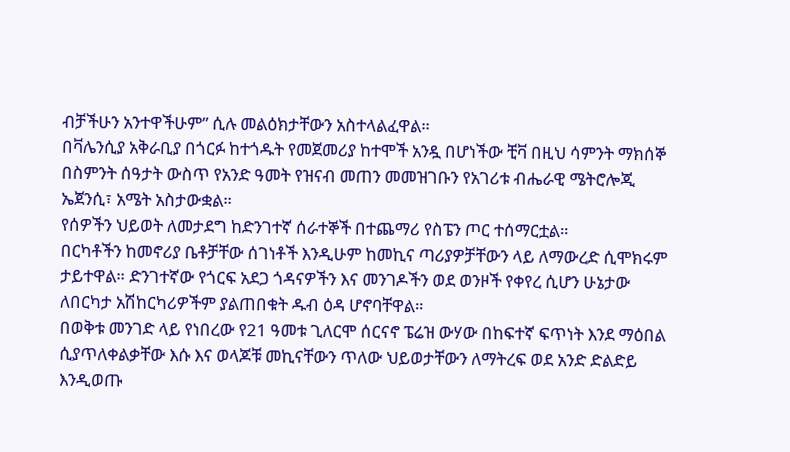ብቻችሁን አንተዋችሁም” ሲሉ መልዕክታቸውን አስተላልፈዋል።
በቫሌንሲያ አቅራቢያ በጎርፉ ከተጎዱት የመጀመሪያ ከተሞች አንዷ በሆነችው ቺቫ በዚህ ሳምንት ማክሰኞ በስምንት ሰዓታት ውስጥ የአንድ ዓመት የዝናብ መጠን መመዝገቡን የአገሪቱ ብሔራዊ ሜትሮሎጂ ኤጀንሲ፣ አሜት አስታውቋል።
የሰዎችን ህይወት ለመታደግ ከድንገተኛ ሰራተኞች በተጨማሪ የስፔን ጦር ተሰማርቷል።
በርካቶችን ከመኖሪያ ቤቶቻቸው ሰገነቶች እንዲሁም ከመኪና ጣሪያዎቻቸውን ላይ ለማውረድ ሲሞክሩም ታይተዋል። ድንገተኛው የጎርፍ አደጋ ጎዳናዎችን እና መንገዶችን ወደ ወንዞች የቀየረ ሲሆን ሁኔታው ለበርካታ አሽከርካሪዎችም ያልጠበቁት ዱብ ዕዳ ሆኖባቸዋል።
በወቅቱ መንገድ ላይ የነበረው የ21 ዓመቱ ጊለርሞ ሰርናኖ ፔሬዝ ውሃው በከፍተኛ ፍጥነት እንደ ማዕበል ሲያጥለቀልቃቸው እሱ እና ወላጆቹ መኪናቸውን ጥለው ህይወታቸውን ለማትረፍ ወደ አንድ ድልድይ እንዲወጡ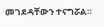መገደዳቸውን ተናግሯል።